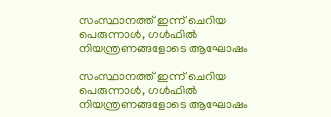സംസ്ഥാനത്ത് ഇന്ന് ചെറിയ പെരുന്നാള്‍, ഗള്‍ഫിൽ നിയന്ത്രണങ്ങളോടെ ആഘോഷം

സംസ്ഥാനത്ത് ഇന്ന് ചെറിയ പെരുന്നാള്‍, ഗള്‍ഫിൽ നിയന്ത്രണങ്ങളോടെ ആഘോഷം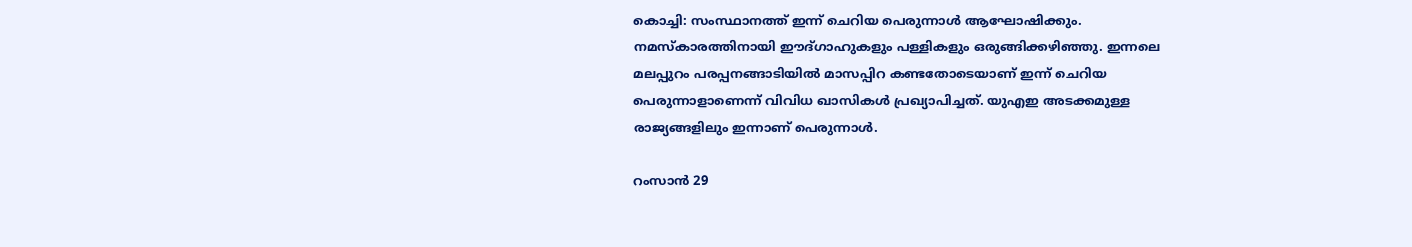കൊച്ചി: സംസ്ഥാനത്ത് ഇന്ന് ചെറിയ പെരുന്നാള്‍ ആഘോഷിക്കും. നമസ്കാരത്തിനായി ഈദ്ഗാഹുകളും പള്ളികളും ഒരുങ്ങിക്കഴിഞ്ഞു. ഇന്നലെ മലപ്പുറം പരപ്പനങ്ങാടിയില്‍ മാസപ്പിറ കണ്ടതോടെയാണ് ഇന്ന് ചെറിയ പെരുന്നാളാണെന്ന് വിവിധ ഖാസികള്‍ പ്രഖ്യാപിച്ചത്. യുഎഇ അടക്കമുള്ള രാജ്യങ്ങളിലും ഇന്നാണ് പെരുന്നാള്‍.

റംസാന്‍ 29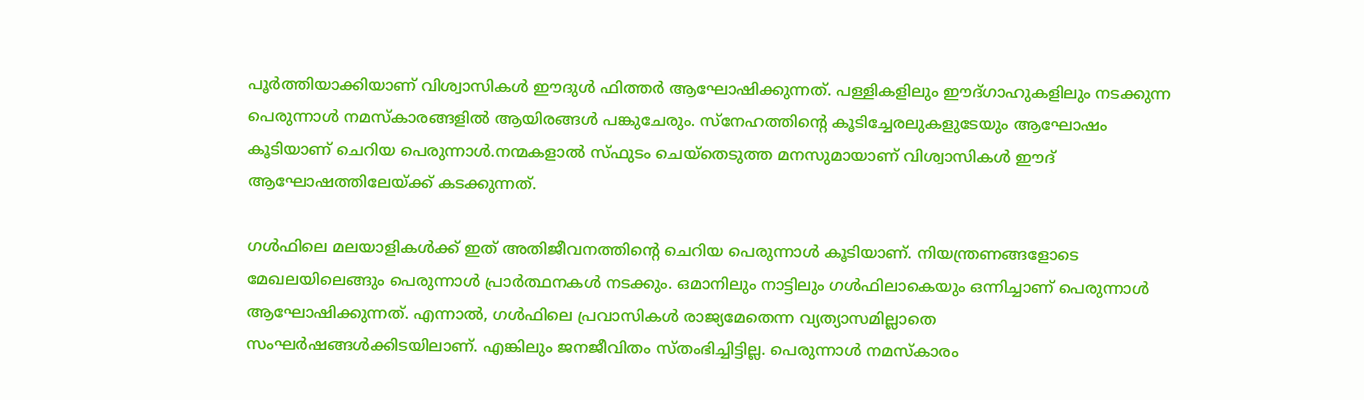പൂര്‍ത്തിയാക്കിയാണ് വിശ്വാസികള്‍ ഈദുള്‍ ഫിത്തര്‍ ആഘോഷിക്കുന്നത്. പള്ളികളിലും ഈദ്ഗാഹുകളിലും നടക്കുന്ന പെരുന്നാള്‍ നമസ്കാരങ്ങളില്‍ ആയിരങ്ങള്‍ പങ്കുചേരും. സ്നേഹത്തിന്‍റെ കൂടിച്ചേരലുകളുടേയും ആഘോഷം കൂടിയാണ് ചെറിയ പെരുന്നാള്‍.നന്മകളാല്‍ സ്ഫുടം ചെയ്‌തെടുത്ത മനസുമായാണ് വിശ്വാസികള്‍ ഈദ് ആഘോഷത്തിലേയ്ക്ക് കടക്കുന്നത്.

ഗള്‍ഫിലെ മലയാളികള്‍ക്ക് ഇത് അതിജീവനത്തിന്‍റെ ചെറിയ പെരുന്നാള്‍ കൂടിയാണ്. നിയന്ത്രണങ്ങളോടെ മേഖലയിലെങ്ങും പെരുന്നാള്‍ പ്രാര്‍ത്ഥനകള്‍ നടക്കും. ഒമാനിലും നാട്ടിലും ഗള്‍ഫിലാകെയും ഒന്നിച്ചാണ് പെരുന്നാള്‍ ആഘോഷിക്കുന്നത്. എന്നാല്‍, ഗള്‍ഫിലെ പ്രവാസികള്‍ രാജ്യമേതെന്ന വ്യത്യാസമില്ലാതെ സംഘര്‍ഷങ്ങള്‍ക്കിടയിലാണ്. എങ്കിലും ജനജീവിതം സ്തംഭിച്ചിട്ടില്ല. പെരുന്നാള്‍ നമസ്കാരം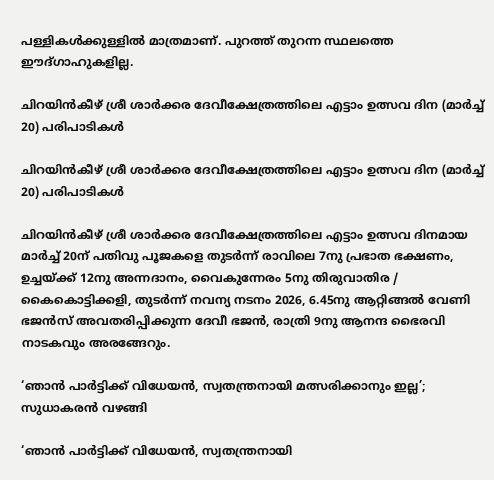പള്ളികള്‍ക്കുള്ളില്‍ മാത്രമാണ്. പുറത്ത് തുറന്ന സ്ഥലത്തെ ഈദ്ഗാഹുകളില്ല.

ചിറയിൻകീഴ് ശ്രീ ശാർക്കര ദേവീക്ഷേത്രത്തിലെ എട്ടാം ഉത്സവ ദിന (മാർച്ച് 20) പരിപാടികൾ

ചിറയിൻകീഴ് ശ്രീ ശാർക്കര ദേവീക്ഷേത്രത്തിലെ എട്ടാം ഉത്സവ ദിന (മാർച്ച് 20) പരിപാടികൾ

ചിറയിൻകീഴ് ശ്രീ ശാർക്കര ദേവീക്ഷേത്രത്തിലെ എട്ടാം ഉത്സവ ദിനമായ മാർച്ച് 20ന് പതിവു പൂജകളെ തുടർന്ന് രാവിലെ 7നു പ്രഭാത ഭക്ഷണം, ഉച്ചയ്ക്ക് 12നു അന്നദാനം, വൈകുന്നേരം 5നു തിരുവാതിര / കൈകൊട്ടിക്കളി, തുടർന്ന് നവന്യ നടനം 2026, 6.45നു ആറ്റിങ്ങൽ വേണി ഭജൻസ് അവതരിപ്പിക്കുന്ന ദേവീ ഭജൻ, രാത്രി 9നു ആനന്ദ ഭൈരവി നാടകവും അരങ്ങേറും.

‘ഞാന്‍ പാര്‍ട്ടിക്ക് വിധേയന്‍, സ്വതന്ത്രനായി മത്സരിക്കാനും ഇല്ല’; സുധാകരന്‍ വഴങ്ങി

‘ഞാന്‍ പാര്‍ട്ടിക്ക് വിധേയന്‍, സ്വതന്ത്രനായി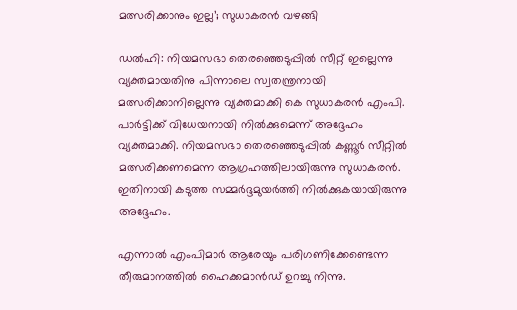മത്സരിക്കാനും ഇല്ല’; സുധാകരന്‍ വഴങ്ങി

ഡല്‍ഹി: നിയമസഭാ തെരഞ്ഞെടുപ്പില്‍ സീറ്റ് ഇല്ലെന്നു വ്യക്തമായതിനു പിന്നാലെ സ്വതന്ത്രനായി മത്സരിക്കാനില്ലെന്നു വ്യക്തമാക്കി കെ സുധാകരന്‍ എംപി. പാര്‍ട്ടിക്ക് വിധേയനായി നില്‍ക്കുമെന്ന് അദ്ദേഹം വ്യക്തമാക്കി. നിയമസഭാ തെരഞ്ഞെടുപ്പില്‍ കണ്ണൂര്‍ സീറ്റില്‍ മത്സരിക്കണമെന്ന ആഗ്രഹത്തിലായിരുന്നു സുധാകരന്‍. ഇതിനായി കടുത്ത സമ്മർദ്ദമുയർത്തി നിൽക്കുകയായിരുന്നു അദ്ദേഹം.

എന്നാല്‍ എംപിമാര്‍ ആരേയും പരിഗണിക്കേണ്ടെന്ന തീരുമാനത്തില്‍ ഹൈക്കമാന്‍ഡ് ഉറച്ചു നിന്നു.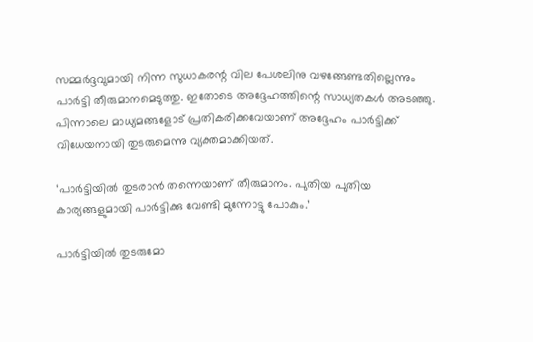സമ്മര്‍ദ്ദവുമായി നിന്ന സുധാകരന്റ വില പേശലിനു വഴങ്ങേണ്ടതില്ലെന്നും പാര്‍ട്ടി തീരുമാനമെടുത്തു. ഇതോടെ അദ്ദേഹത്തിന്റെ സാധ്യതകള്‍ അടഞ്ഞു. പിന്നാലെ മാധ്യമങ്ങളോട് പ്രതികരിക്കവേയാണ് അദ്ദേഹം പാര്‍ട്ടിക്ക് വിധേയനായി തുടരുമെന്നു വ്യക്തമാക്കിയത്.

‘പാര്‍ട്ടിയില്‍ തുടരാന്‍ തന്നെയാണ് തീരുമാനം. പുതിയ പുതിയ കാര്യങ്ങളുമായി പാര്‍ട്ടിക്കു വേണ്ടി മുന്നോട്ടു പോകും.’

പാര്‍ട്ടിയില്‍ തുടരുമോ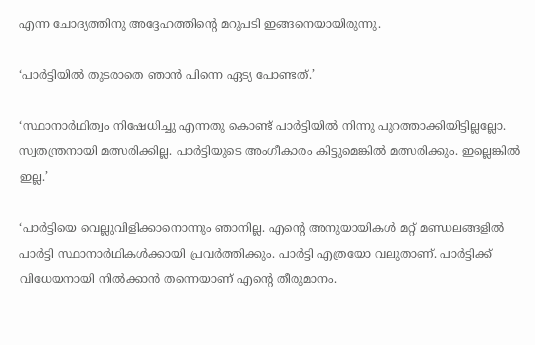എന്ന ചോദ്യത്തിനു അദ്ദേഹത്തിന്റെ മറുപടി ഇങ്ങനെയായിരുന്നു.

‘പാര്‍ട്ടിയില്‍ തുടരാതെ ഞാന്‍ പിന്നെ ഏട്യ പോണ്ടത്.’

‘സ്ഥാനാര്‍ഥിത്വം നിഷേധിച്ചു എന്നതു കൊണ്ട് പാര്‍ട്ടിയില്‍ നിന്നു പുറത്താക്കിയിട്ടില്ലല്ലോ. സ്വതന്ത്രനായി മത്സരിക്കില്ല. പാര്‍ട്ടിയുടെ അംഗീകാരം കിട്ടുമെങ്കില്‍ മത്സരിക്കും. ഇല്ലെങ്കില്‍ ഇല്ല.’

‘പാര്‍ട്ടിയെ വെല്ലുവിളിക്കാനൊന്നും ഞാനില്ല. എന്റെ അനുയായികള്‍ മറ്റ് മണ്ഡലങ്ങളില്‍ പാര്‍ട്ടി സ്ഥാനാര്‍ഥികള്‍ക്കായി പ്രവര്‍ത്തിക്കും. പാര്‍ട്ടി എത്രയോ വലുതാണ്. പാര്‍ട്ടിക്ക് വിധേയനായി നില്‍ക്കാന്‍ തന്നെയാണ് എന്റെ തീരുമാനം.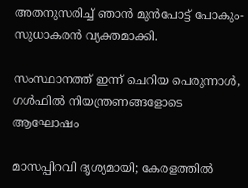അതനുസരിച്ച് ഞാന്‍ മുന്‍പോട്ട് പോകും- സുധാകരൻ വ്യക്തമാക്കി.

സംസ്ഥാനത്ത് ഇന്ന് ചെറിയ പെരുന്നാള്‍, ഗള്‍ഫിൽ നിയന്ത്രണങ്ങളോടെ ആഘോഷം

മാസപ്പിറവി ദൃശ്യമായി; കേരളത്തിൽ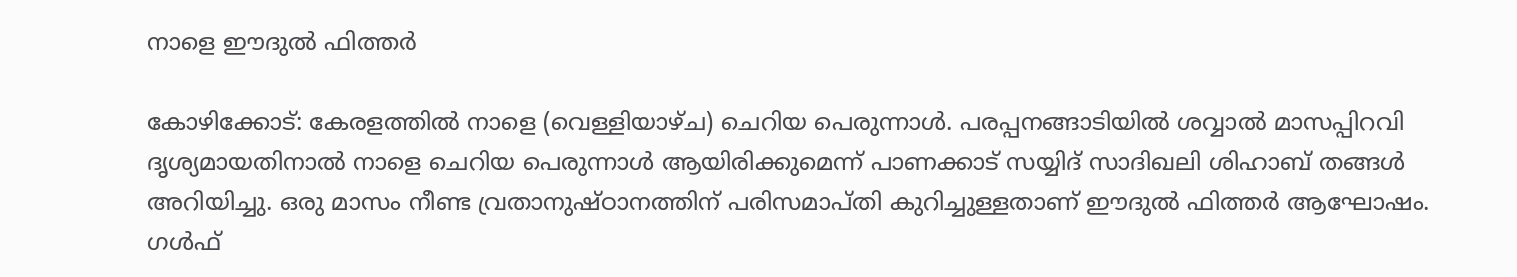നാളെ ഈദുൽ ഫിത്തർ

കോഴിക്കോട്: കേരളത്തിൽ നാളെ (വെള്ളിയാഴ്ച) ചെറിയ പെരുന്നാൾ. പരപ്പനങ്ങാടിയില്‍ ശവ്വാല്‍ മാസപ്പിറവി ദൃശ്യമായതിനാൽ നാളെ ചെറിയ പെരുന്നാൾ ആയിരിക്കുമെന്ന് പാണക്കാട് സയ്യിദ് സാദിഖലി ശിഹാബ് തങ്ങൾ അറിയിച്ചു. ഒരു മാസം നീണ്ട വ്രതാനുഷ്ഠാനത്തിന് പരിസമാപ്തി കുറിച്ചുള്ളതാണ് ഈദുൽ ഫിത്തർ ആഘോഷം. ഗള്‍ഫ്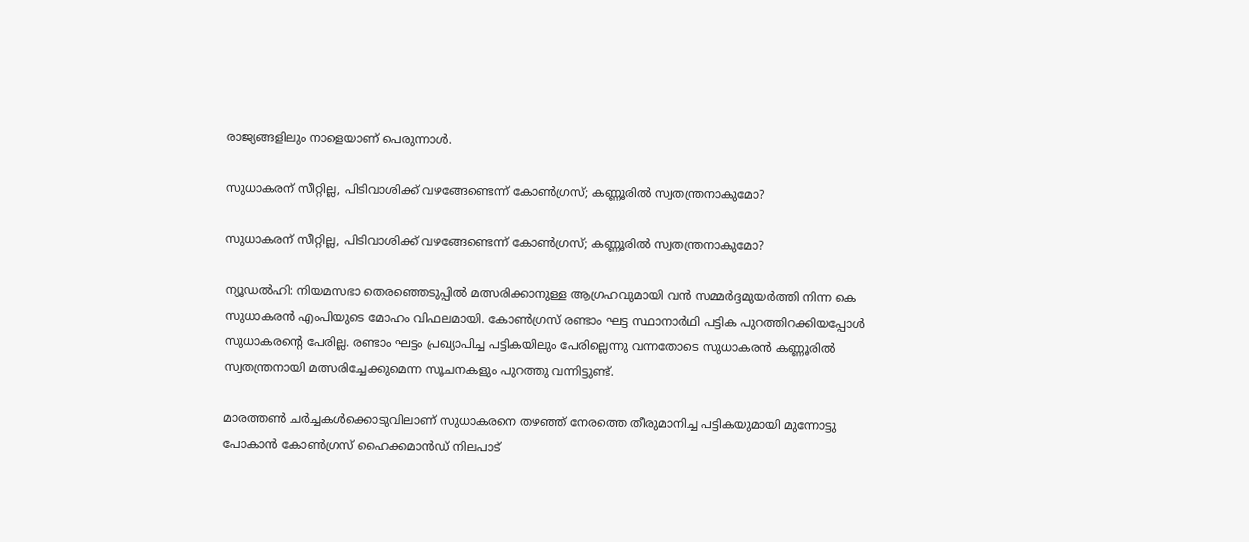രാജ്യങ്ങളിലും നാളെയാണ് പെരുന്നാള്‍.

സുധാകരന് സീറ്റില്ല, പിടിവാശിക്ക് വഴങ്ങേണ്ടെന്ന് കോൺഗ്രസ്; കണ്ണൂരില്‍ സ്വതന്ത്രനാകുമോ?

സുധാകരന് സീറ്റില്ല, പിടിവാശിക്ക് വഴങ്ങേണ്ടെന്ന് കോൺഗ്രസ്; കണ്ണൂരില്‍ സ്വതന്ത്രനാകുമോ?

ന്യൂഡല്‍ഹി: നിയമസഭാ തെരഞ്ഞെടുപ്പില്‍ മത്സരിക്കാനുള്ള ആഗ്രഹവുമായി വന്‍ സമ്മര്‍ദ്ദമുയര്‍ത്തി നിന്ന കെ സുധാകരന്‍ എംപിയുടെ മോഹം വിഫലമായി. കോണ്‍ഗ്രസ് രണ്ടാം ഘട്ട സ്ഥാനാര്‍ഥി പട്ടിക പുറത്തിറക്കിയപ്പോള്‍ സുധാകരന്റെ പേരില്ല. രണ്ടാം ഘട്ടം പ്രഖ്യാപിച്ച പട്ടികയിലും പേരില്ലെന്നു വന്നതോടെ സുധാകരന്‍ കണ്ണൂരില്‍ സ്വതന്ത്രനായി മത്സരിച്ചേക്കുമെന്ന സൂചനകളും പുറത്തു വന്നിട്ടുണ്ട്.

മാരത്തണ്‍ ചര്‍ച്ചകള്‍ക്കൊടുവിലാണ് സുധാകരനെ തഴഞ്ഞ് നേരത്തെ തീരുമാനിച്ച പട്ടികയുമായി മുന്നോട്ടു പോകാന്‍ കോണ്‍ഗ്രസ് ഹൈക്കമാന്‍ഡ് നിലപാട്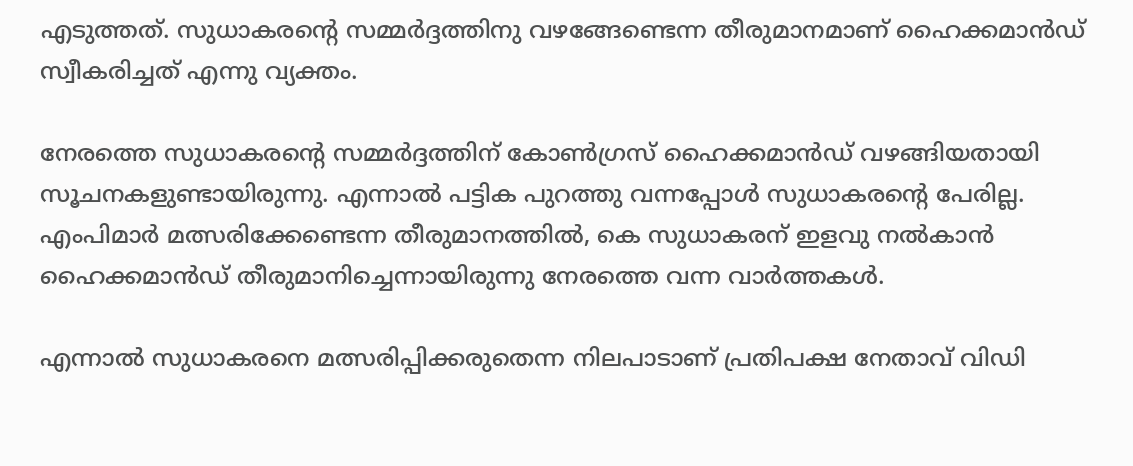എടുത്തത്. സുധാകരന്റെ സമ്മര്‍ദ്ദത്തിനു വഴങ്ങേണ്ടെന്ന തീരുമാനമാണ് ഹൈക്കമാന്‍ഡ് സ്വീകരിച്ചത് എന്നു വ്യക്തം.

നേരത്തെ സുധാകരന്റെ സമ്മര്‍ദ്ദത്തിന് കോണ്‍ഗ്രസ് ഹൈക്കമാന്‍ഡ് വഴങ്ങിയതായി സൂചനകളുണ്ടായിരുന്നു. എന്നാല്‍ പട്ടിക പുറത്തു വന്നപ്പോള്‍ സുധാകരന്റെ പേരില്ല. എംപിമാര്‍ മത്സരിക്കേണ്ടെന്ന തീരുമാനത്തില്‍, കെ സുധാകരന് ഇളവു നല്‍കാന്‍ ഹൈക്കമാന്‍ഡ് തീരുമാനിച്ചെന്നായിരുന്നു നേരത്തെ വന്ന വാര്‍ത്തകള്‍.

എന്നാല്‍ സുധാകരനെ മത്സരിപ്പിക്കരുതെന്ന നിലപാടാണ് പ്രതിപക്ഷ നേതാവ് വിഡി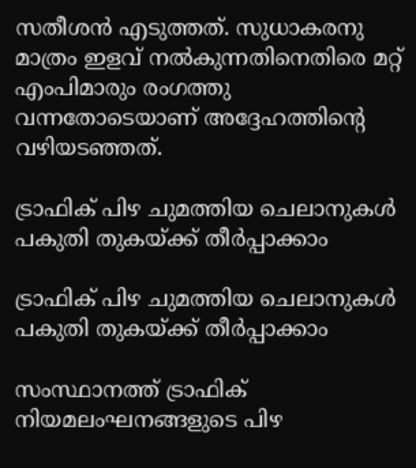സതീശന്‍ എടുത്തത്. സുധാകരനു മാത്രം ഇളവ് നല്‍കുന്നതിനെതിരെ മറ്റ് എംപിമാരും രംഗത്തു വന്നതോടെയാണ് അദ്ദേഹത്തിന്റെ വഴിയടഞ്ഞത്.

ട്രാഫിക് പിഴ ചുമത്തിയ ചെലാനുകൾ പകുതി തുകയ്ക്ക് തീർപ്പാക്കാം

ട്രാഫിക് പിഴ ചുമത്തിയ ചെലാനുകൾ പകുതി തുകയ്ക്ക് തീർപ്പാക്കാം

സംസ്ഥാനത്ത് ട്രാഫിക് നിയമലംഘനങ്ങളുടെ പിഴ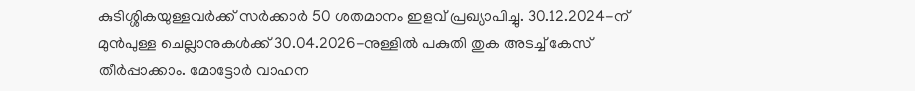കുടിശ്ശികയുള്ളവർക്ക് സർക്കാർ 50 ശതമാനം ഇളവ് പ്രഖ്യാപിച്ചു. 30.12.2024-ന് മുൻപുള്ള ചെല്ലാനുകൾക്ക് 30.04.2026-നുള്ളിൽ പകുതി തുക അടച്ച് കേസ് തീർപ്പാക്കാം. മോട്ടോർ വാഹന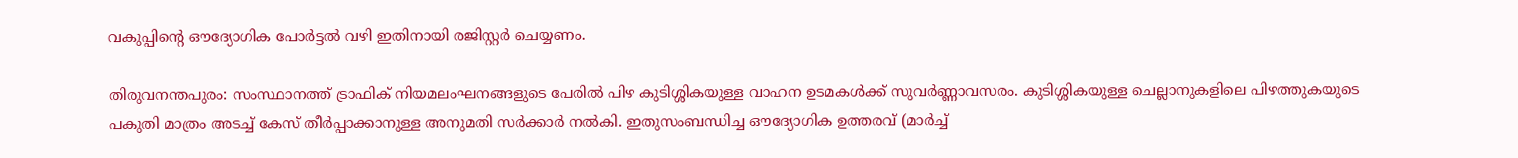വകുപ്പിന്റെ ഔദ്യോഗിക പോർട്ടൽ വഴി ഇതിനായി രജിസ്റ്റർ ചെയ്യണം.

തിരുവനന്തപുരം: സംസ്ഥാനത്ത് ട്രാഫിക് നിയമലംഘനങ്ങളുടെ പേരിൽ പിഴ കുടിശ്ശികയുള്ള വാഹന ഉടമകൾക്ക് സുവർണ്ണാവസരം. കുടിശ്ശികയുള്ള ചെല്ലാനുകളിലെ പിഴത്തുകയുടെ പകുതി മാത്രം അടച്ച് കേസ് തീർപ്പാക്കാനുള്ള അനുമതി സർക്കാർ നൽകി. ഇതുസംബന്ധിച്ച ഔദ്യോഗിക ഉത്തരവ് (മാർച്ച്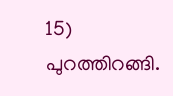15) പുറത്തിറങ്ങി.